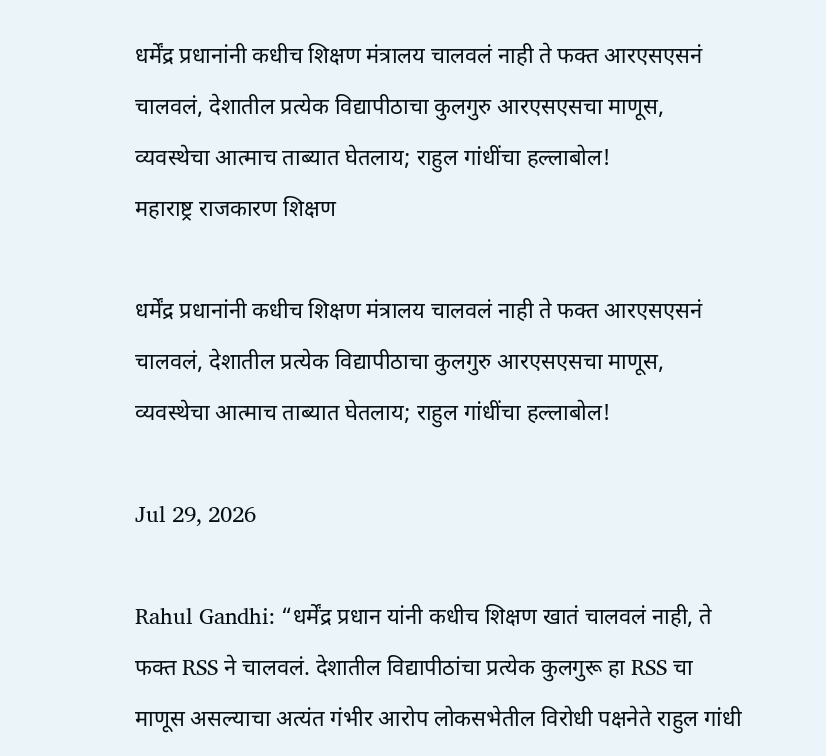धर्मेंद्र प्रधानांनी कधीच शिक्षण मंत्रालय चालवलं नाही ते फक्त आरएसएसनं चालवलं, देशातील प्रत्येक विद्यापीठाचा कुलगुरु आरएसएसचा माणूस, व्यवस्थेचा आत्माच ताब्यात घेतलाय; राहुल गांधींचा हल्लाबोल!
महाराष्ट्र राजकारण शिक्षण

धर्मेंद्र प्रधानांनी कधीच शिक्षण मंत्रालय चालवलं नाही ते फक्त आरएसएसनं चालवलं, देशातील प्रत्येक विद्यापीठाचा कुलगुरु आरएसएसचा माणूस, व्यवस्थेचा आत्माच ताब्यात घेतलाय; राहुल गांधींचा हल्लाबोल!

Jul 29, 2026

Rahul Gandhi: “धर्मेंद्र प्रधान यांनी कधीच शिक्षण खातं चालवलं नाही, ते फक्त RSS ने चालवलं. देशातील विद्यापीठांचा प्रत्येक कुलगुरू हा RSS चा माणूस असल्याचा अत्यंत गंभीर आरोप लोकसभेतील विरोधी पक्षनेते राहुल गांधी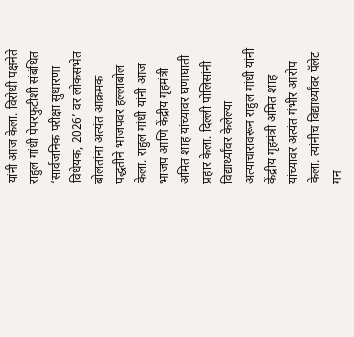यांनी आज केला. विरोधी पक्षनेते राहुल गांधी पेपरफुटीशी संबंधित ‘सार्वजनिक परीक्षा सुधारणा विधेयक, 2026’ वर लोकसभेत बोलतांना अत्यंत आक्रमक पद्धतीने भाजपवर हल्लाबोल केला. राहुल गांधी यांनी आज भाजप आणि केंद्रीय गृहमंत्री अमित शाह यांच्यावर घणाघाती प्रहार केला. दिल्ली पोलिसांनी विद्यार्थ्यांवर केलेल्या अत्याचारावरून राहुल गांधी यांनी केंद्रीय गृहमंत्री अमित शाह यांच्यावर अत्यंत गंभीर आरोप केला. त्यांनीच विद्यार्थ्यांवर पॅलेट गन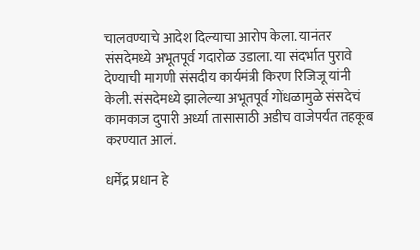चालवण्याचे आदेश दिल्याचा आरोप केला. यानंतर संसदेमध्ये अभूतपूर्व गदारोळ उडाला. या संदर्भात पुरावे देण्याची मागणी संसदीय कार्यमंत्री किरण रिजिजू यांनी केली. संसदेमध्ये झालेल्या अभूतपूर्व गोंधळामुळे संसदेचं कामकाज दुपारी अर्ध्या तासासाठी अडीच वाजेपर्यंत तहकूब करण्यात आलं.

धर्मेंद्र प्रधान हे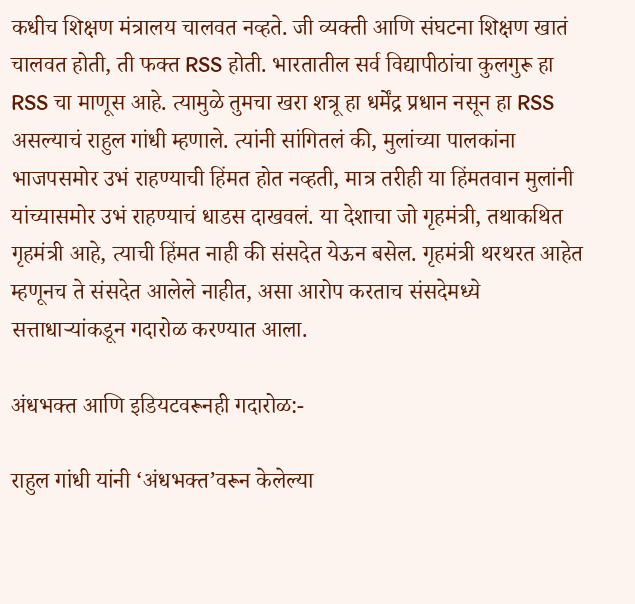कधीच शिक्षण मंत्रालय चालवत नव्हते. जी व्यक्ती आणि संघटना शिक्षण खातं चालवत होती, ती फक्त RSS होती. भारतातील सर्व विद्यापीठांचा कुलगुरू हा RSS चा माणूस आहे. त्यामुळे तुमचा खरा शत्रू हा धर्मेंद्र प्रधान नसून हा RSS असल्याचं राहुल गांधी म्हणाले. त्यांनी सांगितलं की, मुलांच्या पालकांना भाजपसमोर उभं राहण्याची हिंमत होत नव्हती, मात्र तरीही या हिंमतवान मुलांनी यांच्यासमोर उभं राहण्याचं धाडस दाखवलं. या देशाचा जो गृहमंत्री, तथाकथित गृहमंत्री आहे, त्याची हिंमत नाही की संसदेत येऊन बसेल. गृहमंत्री थरथरत आहेत म्हणूनच ते संसदेत आलेले नाहीत, असा आरोप करताच संसदेमध्ये सत्ताधाऱ्यांकडून गदारोळ करण्यात आला.

अंधभक्त आणि इडियटवरूनही गदारोळ:-

राहुल गांधी यांनी ‘अंधभक्त’वरून केलेल्या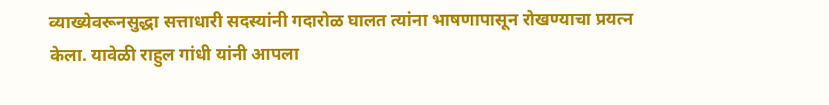व्याख्येवरूनसुद्धा सत्ताधारी सदस्यांनी गदारोळ घालत त्यांना भाषणापासून रोखण्याचा प्रयत्न केला. यावेळी राहुल गांधी यांनी आपला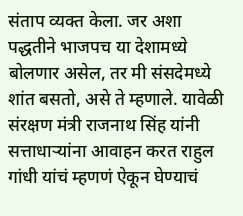संताप व्यक्त केला. जर अशा पद्धतीने भाजपच या देशामध्ये बोलणार असेल, तर मी संसदेमध्ये शांत बसतो, असे ते म्हणाले. यावेळी संरक्षण मंत्री राजनाथ सिंह यांनी सत्ताधाऱ्यांना आवाहन करत राहुल गांधी यांचं म्हणणं ऐकून घेण्याचं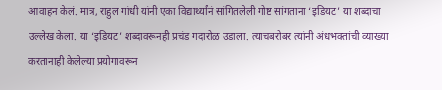आवाहन केलं. मात्र, राहुल गांधी यांनी एका विद्यार्थ्यांनं सांगितलेली गोष्ट सांगताना ‘इडियट’ या शब्दाचा उल्लेख केला. या ‘इडियट’ शब्दावरूनही प्रचंड गदारोळ उडाला. त्याचबरोबर त्यांनी अंधभक्तांची व्याख्या करतानाही केलेल्या प्रयोगावरून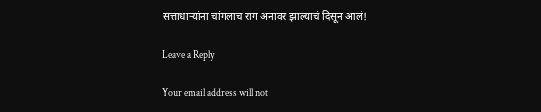सत्ताधाऱ्यांना चांगलाच राग अनावर झाल्याचं दिसून आलं!

Leave a Reply

Your email address will not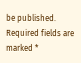be published. Required fields are marked *